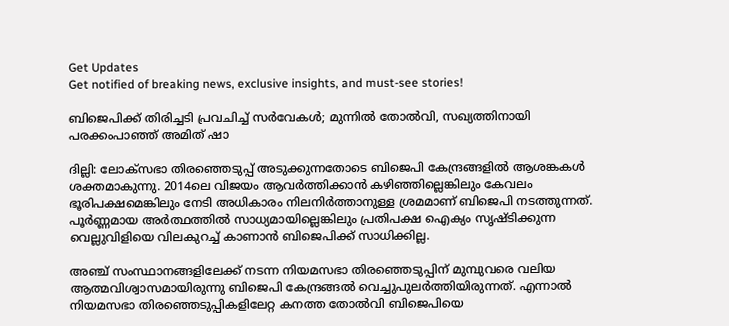Get Updates
Get notified of breaking news, exclusive insights, and must-see stories!

ബിജെപിക്ക് തിരിച്ചടി പ്രവചിച്ച് സര്‍വേകള്‍; മുന്നില്‍ തോല്‍വി, സഖ്യത്തിനായി പരക്കംപാഞ്ഞ് അമിത് ഷാ

ദില്ലി: ലോക്സഭാ തിരഞ്ഞെടുപ്പ് അടുക്കുന്നതോടെ ബിജെപി കേന്ദ്രങ്ങളില്‍ ആശങ്കകള്‍ ശക്തമാകുന്നു. 2014ലെ വിജയം ആവര്‍ത്തിക്കാന്‍ കഴിഞ്ഞില്ലെങ്കിലും കേവലം ഭൂരിപക്ഷമെങ്കിലും നേടി അധികാരം നിലനിര്‍ത്താനുള്ള ശ്രമമാണ് ബിജെപി നടത്തുന്നത്. പൂര്‍ണ്ണമായ അര്‍ത്ഥത്തില്‍ സാധ്യമായില്ലെങ്കിലും പ്രതിപക്ഷ ഐക്യം സൃഷ്ടിക്കുന്ന വെല്ലുവിളിയെ വിലകുറച്ച് കാണാന്‍ ബിജെപിക്ക് സാധിക്കില്ല.

അഞ്ച് സംസ്ഥാനങ്ങളിലേക്ക് നടന്ന നിയമസഭാ തിരഞ്ഞെടുപ്പിന് മുമ്പുവരെ വലിയ ആത്മവിശ്വാസമായിരുന്നു ബിജെപി കേന്ദ്രങ്ങല്‍ വെച്ചുപുലര്‍ത്തിയിരുന്നത്. എന്നാല്‍ നിയമസഭാ തിരഞ്ഞെടുപ്പികളിലേറ്റ കനത്ത തോല്‍വി ബിജെപിയെ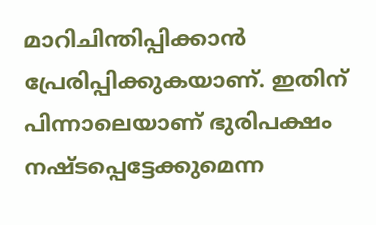മാറിചിന്തിപ്പിക്കാന്‍ പ്രേരിപ്പിക്കുകയാണ്. ഇതിന് പിന്നാലെയാണ് ഭുരിപക്ഷം നഷ്ടപ്പെട്ടേക്കുമെന്ന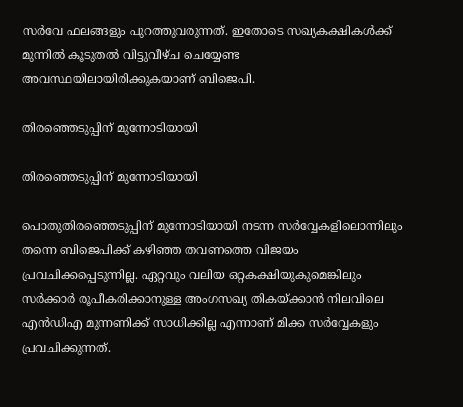സര്‍വേ ഫലങ്ങളും പുറത്തുവരുന്നത്. ഇതോടെ സഖ്യകക്ഷികള്‍ക്ക് മുന്നില്‍ കൂടുതല്‍ വിട്ടുവീഴ്ച ചെയ്യേണ്ട അവസ്ഥയിലായിരിക്കുകയാണ് ബിജെപി.

തിരഞ്ഞെടുപ്പിന് മുന്നോടിയായി

തിരഞ്ഞെടുപ്പിന് മുന്നോടിയായി

പൊതുതിരഞ്ഞെടുപ്പിന് മുന്നോടിയായി നടന്ന സര്‍വ്വേകളിലൊന്നിലും തന്നെ ബിജെപിക്ക് കഴിഞ്ഞ തവണത്തെ വിജയം പ്രവചിക്കപ്പെടുന്നില്ല. ഏറ്റവും വലിയ ഒറ്റകക്ഷിയുകുമെങ്കിലും സര്‍ക്കാര്‍ രൂപീകരിക്കാനുള്ള അംഗസഖ്യ തികയ്ക്കാന്‍ നിലവിലെ എന്‍ഡിഎ മുന്നണിക്ക് സാധിക്കില്ല എന്നാണ് മിക്ക സര്‍വ്വേകളും പ്രവചിക്കുന്നത്.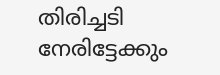തിരിച്ചടി നേരിട്ടേക്കും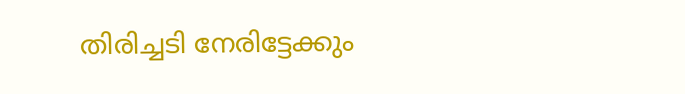തിരിച്ചടി നേരിട്ടേക്കും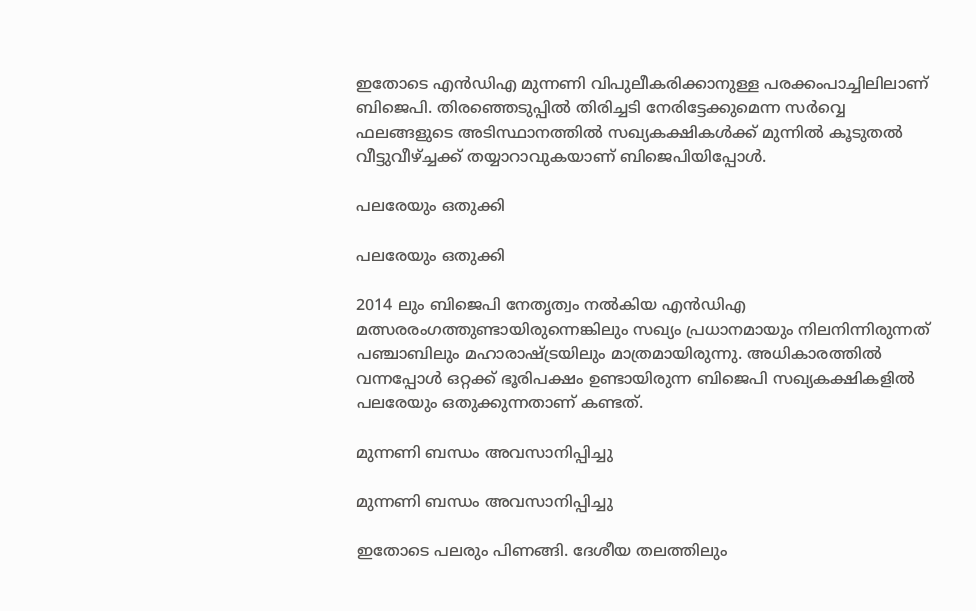ഇതോടെ എന്‍ഡിഎ മുന്നണി വിപുലീകരിക്കാനുള്ള പരക്കംപാച്ചിലിലാണ് ബിജെപി. തിരഞ്ഞെടുപ്പില്‍ തിരിച്ചടി നേരിട്ടേക്കുമെന്ന സര്‍വ്വെ ഫലങ്ങളുടെ അടിസ്ഥാനത്തില്‍ സഖ്യകക്ഷികള്‍ക്ക് മുന്നില്‍ കൂടുതല്‍ വീട്ടുവീഴ്ച്ചക്ക് തയ്യാറാവുകയാണ് ബിജെപിയിപ്പോള്‍.

പലരേയും ഒതുക്കി

പലരേയും ഒതുക്കി

2014 ലും ബിജെപി നേതൃത്വം നല്‍കിയ എന്‍ഡിഎ മത്സരരംഗത്തുണ്ടായിരുന്നെങ്കിലും സഖ്യം പ്രധാനമായും നിലനിന്നിരുന്നത് പഞ്ചാബിലും മഹാരാഷ്ട്രയിലും മാത്രമായിരുന്നു. അധികാരത്തില്‍ വന്നപ്പോള്‍ ഒറ്റക്ക് ഭൂരിപക്ഷം ഉണ്ടായിരുന്ന ബിജെപി സഖ്യകക്ഷികളില്‍ പലരേയും ഒതുക്കുന്നതാണ് കണ്ടത്.

മുന്നണി ബന്ധം അവസാനിപ്പിച്ചു

മുന്നണി ബന്ധം അവസാനിപ്പിച്ചു

ഇതോടെ പലരും പിണങ്ങി. ദേശീയ തലത്തിലും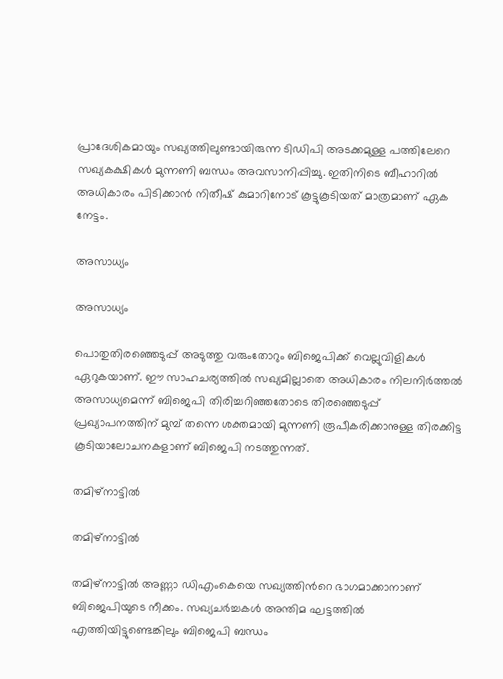പ്രാദേശികമായും സഖ്യത്തിലുണ്ടായിരുന്ന ടിഡിപി അടക്കമുള്ള പത്തിലേറെ സഖ്യകക്ഷികള്‍ മുന്നണി ബന്ധം അവസാനിപ്പിച്ചു. ഇതിനിടെ ബീഹാറില്‍ അധികാരം പിടിക്കാന്‍ നിതീഷ് കുമാറിനോട് കൂട്ടുകൂടിയത് മാത്രമാണ് ഏക നേട്ടം.

അസാധ്യം

അസാധ്യം

പൊതുതിരഞ്ഞെടുപ്പ് അടുത്തു വരുംതോറും ബിജെപിക്ക് വെല്ലുവിളികള്‍ ഏറുകയാണ്. ഈ സാഹചര്യത്തില്‍ സഖ്യമില്ലാതെ അധികാരം നിലനിര്‍ത്തല്‍ അസാധ്യമെന്ന് ബിജെപി തിരിച്ചറിഞ്ഞതോടെ തിരഞ്ഞെടുപ്പ് പ്രഖ്യാപനത്തിന് മുമ്പ് തന്നെ ശക്തമായി മുന്നണി രൂപീകരിക്കാനുള്ള തിരക്കിട്ട കൂടിയാലോചനകളാണ് ബിജെപി നടത്തുന്നത്.

തമിഴ്നാട്ടില്‍

തമിഴ്നാട്ടില്‍

തമിഴ്നാട്ടില്‍ അണ്ണാ ഡിഎംകെയെ സഖ്യത്തിന്‍റെ ഭാഗമാക്കാനാണ് ബിജെപിയുടെ നീക്കം. സഖ്യചര്‍ച്ചകള്‍ അന്തിമ ഘട്ടത്തില്‍ എത്തിയിട്ടുണ്ടെങ്കിലും ബിജെപി ബന്ധം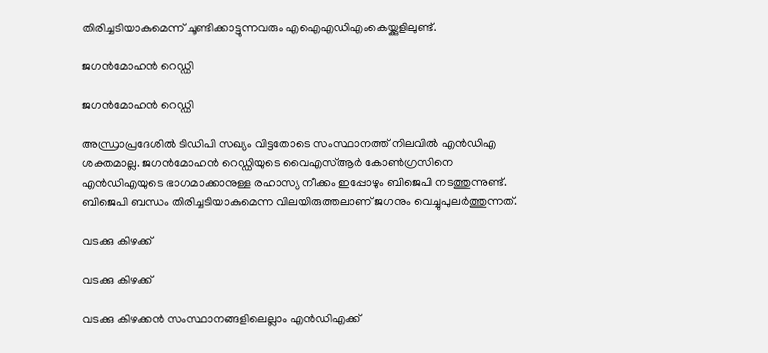തിരിച്ചടിയാകുമെന്ന് ചൂണ്ടിക്കാട്ടുന്നവരും എഐഎഡിഎംകെയ്ക്കുളിലുണ്ട്.

ജഗന്‍മോഹന്‍ റെഡ്ഡി

ജഗന്‍മോഹന്‍ റെഡ്ഡി

അന്ധ്രാപ്രദേശില്‍ ടിഡിപി സഖ്യം വിട്ടതോടെ സംസ്ഥാനത്ത് നിലവില്‍ എന്‍ഡിഎ ശക്തമാല്ല. ജഗന്‍മോഹന്‍ റെഡ്ഡിയുടെ വൈഎസ്ആര്‍ കോണ്‍ഗ്രസിനെ എന്‍ഡിഎയുടെ ഭാഗമാക്കാനുള്ള രഹാസ്യ നീക്കം ഇപ്പോഴും ബിജെപി നടത്തുന്നുണ്ട്. ബിജെപി ബന്ധം തിരിച്ചടിയാകുമെന്ന വിലയിരുത്തലാണ് ജഗനും വെച്ചുപുലര്‍ത്തുന്നത്.

വടക്കു കിഴക്ക്

വടക്കു കിഴക്ക്

വടക്കു കിഴക്കന്‍ സംസ്ഥാനങ്ങളിലെല്ലാം എന്‍ഡിഎക്ക്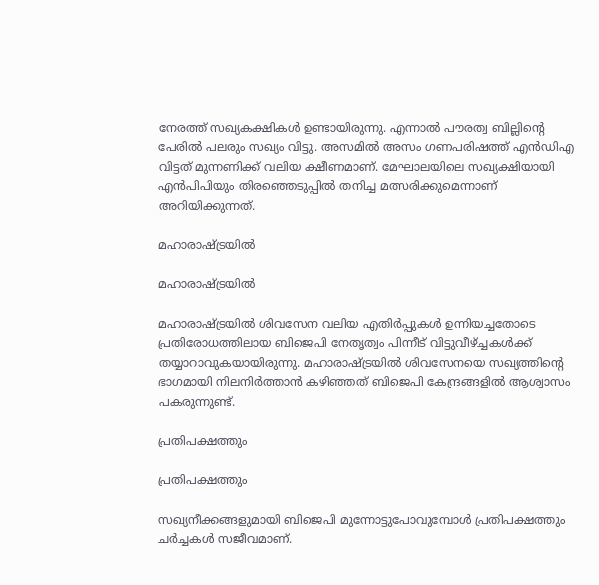നേരത്ത് സഖ്യകക്ഷികള്‍ ഉണ്ടായിരുന്നു. എന്നാല്‍ പൗരത്വ ബില്ലിന്‍റെ പേരില്‍ പലരും സഖ്യം വിട്ടു. അസമില്‍ അസം ഗണപരിഷത്ത് എന്‍ഡിഎ വിട്ടത് മുന്നണിക്ക് വലിയ ക്ഷീണമാണ്. മേഘാലയിലെ സഖ്യക്ഷിയായി എന്‍പിപിയും തിരഞ്ഞെടുപ്പില്‍ തനിച്ച മത്സരിക്കുമെന്നാണ് അറിയിക്കുന്നത്.

മഹാരാഷ്ട്രയില്‍

മഹാരാഷ്ട്രയില്‍

മഹാരാഷ്ട്രയില്‍ ശിവസേന വലിയ എതിര്‍പ്പുകള്‍ ഉന്നിയച്ചതോടെ പ്രതിരോധത്തിലായ ബിജെപി നേതൃത്വം പിന്നീട് വിട്ടുവീഴ്ച്ചകള്‍ക്ക് തയ്യാറാവുകയായിരുന്നു. മഹാരാഷ്ട്രയില്‍ ശിവസേനയെ സഖ്യത്തിന്‍റെ ഭാഗമായി നിലനിര്‍ത്താന്‍ കഴിഞ്ഞത് ബിജെപി കേന്ദ്രങ്ങളില്‍ ആശ്വാസം പകരുന്നുണ്ട്.

പ്രതിപക്ഷത്തും

പ്രതിപക്ഷത്തും

സഖ്യനീക്കങ്ങളുമായി ബിജെപി മുന്നോട്ടുപോവുമ്പോള്‍ പ്രതിപക്ഷത്തും ചര്‍ച്ചകള്‍ സജീവമാണ്.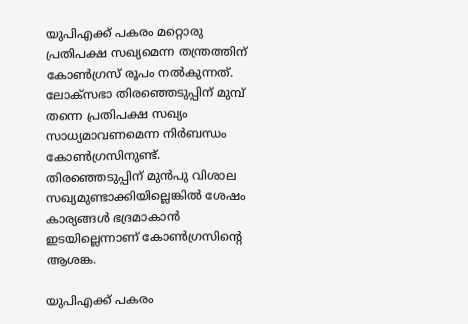യുപിഎക്ക് പകരം മറ്റൊരു പ്രതിപക്ഷ സഖ്യമെന്ന തന്ത്രത്തിന് കോണ്‍ഗ്രസ് രൂപം നല്‍കുന്നത്. ലോക്സഭാ തിരഞ്ഞെടുപ്പിന് മുമ്പ് തന്നെ പ്രതിപക്ഷ സഖ്യം സാധ്യമാവണമെന്ന നിര്‍ബന്ധം കോണ്‍ഗ്രസിനുണ്ട്. തിരഞ്ഞെടുപ്പിന് മുന്‍പു വിശാല സഖ്യമുണ്ടാക്കിയില്ലെങ്കില്‍ ശേഷം കാര്യങ്ങള്‍ ഭദ്രമാകാന്‍ ഇടയില്ലെന്നാണ് കോണ്‍ഗ്രസിന്‍റെ ആശങ്ക.

യുപിഎക്ക് പകരം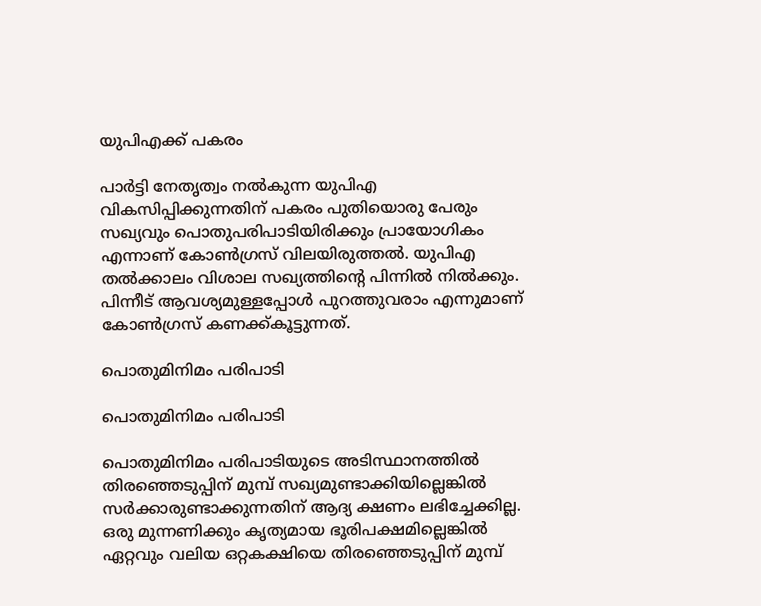യുപിഎക്ക് പകരം

പാര്‍ട്ടി നേതൃത്വം നല്‍കുന്ന യുപിഎ വികസിപ്പിക്കുന്നതിന് പകരം പുതിയൊരു പേരും സഖ്യവും പൊതുപരിപാടിയിരിക്കും പ്രായോഗികം എന്നാണ് കോണ്‍ഗ്രസ് വിലയിരുത്തല്‍. യുപിഎ തല്‍ക്കാലം വിശാല സഖ്യത്തിന്‍റെ പിന്നില്‍ നില്‍ക്കും. പിന്നീട് ആവശ്യമുള്ളപ്പോള്‍ പുറത്തുവരാം എന്നുമാണ് കോണ്‍ഗ്രസ് കണക്ക്കൂട്ടുന്നത്.

പൊതുമിനിമം പരിപാടി

പൊതുമിനിമം പരിപാടി

പൊതുമിനിമം പരിപാടിയുടെ അടിസ്ഥാനത്തില്‍ തിരഞ്ഞെടുപ്പിന് മുമ്പ് സഖ്യമുണ്ടാക്കിയില്ലെങ്കില്‍ സര്‍ക്കാരുണ്ടാക്കുന്നതിന് ആദ്യ ക്ഷണം ലഭിച്ചേക്കില്ല. ഒരു മുന്നണിക്കും കൃത്യമായ ഭൂരിപക്ഷമില്ലെങ്കില്‍ ഏറ്റവും വലിയ ഒറ്റകക്ഷിയെ തിരഞ്ഞെടുപ്പിന് മുമ്പ്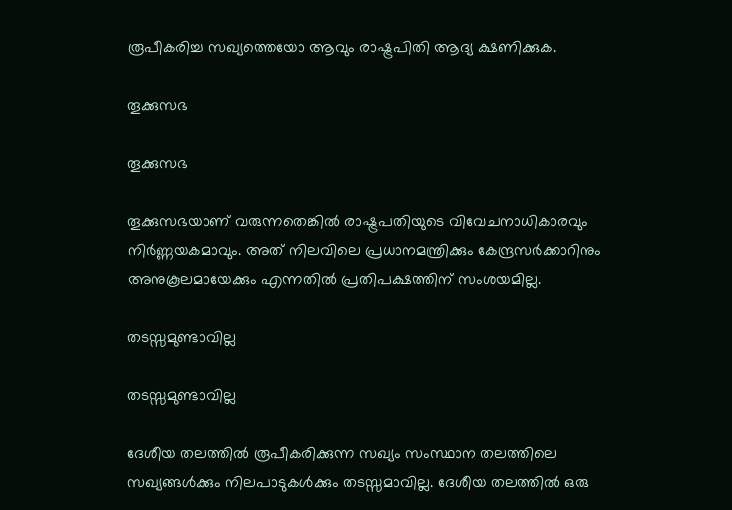രൂപീകരിച്ച സഖ്യത്തെയോ ആവും രാഷ്ട്രപിതി ആദ്യ ക്ഷണിക്കുക.

തൂക്കുസഭ

തൂക്കുസഭ

തൂക്കുസഭയാണ് വരുന്നതെങ്കില്‍ രാഷ്ട്രപതിയുടെ വിവേചനാധികാരവും നിര്‍ണ്ണയകമാവും. അത് നിലവിലെ പ്രധാനമന്ത്രിക്കും കേന്ദ്രസര്‍ക്കാറിനും അനുകൂലമായേക്കും എന്നതില്‍ പ്രതിപക്ഷത്തിന് സംശയമില്ല.

തടസ്സമുണ്ടാവില്ല

തടസ്സമുണ്ടാവില്ല

ദേശീയ തലത്തില്‍ രൂപീകരിക്കുന്ന സഖ്യം സംസ്ഥാന തലത്തിലെ സഖ്യങ്ങള്‍ക്കും നിലപാടുകള്‍ക്കും തടസ്സമാവില്ല. ദേശീയ തലത്തില്‍ ഒരു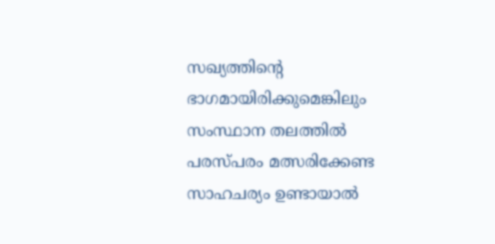സഖ്യത്തിന്‍റെ ഭാഗമായിരിക്കുമെങ്കിലും സംസ്ഥാന തലത്തില്‍ പരസ്പരം മത്സരിക്കേണ്ട സാഹചര്യം ഉണ്ടായാല്‍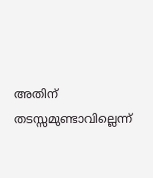അതിന് തടസ്സമുണ്ടാവില്ലെന്ന്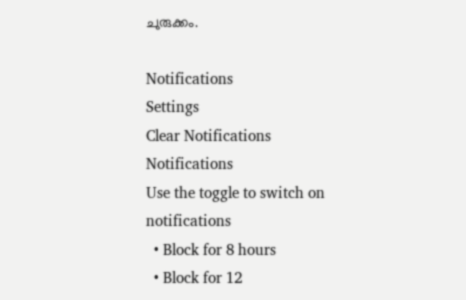ചുരുക്കം.

Notifications
Settings
Clear Notifications
Notifications
Use the toggle to switch on notifications
  • Block for 8 hours
  • Block for 12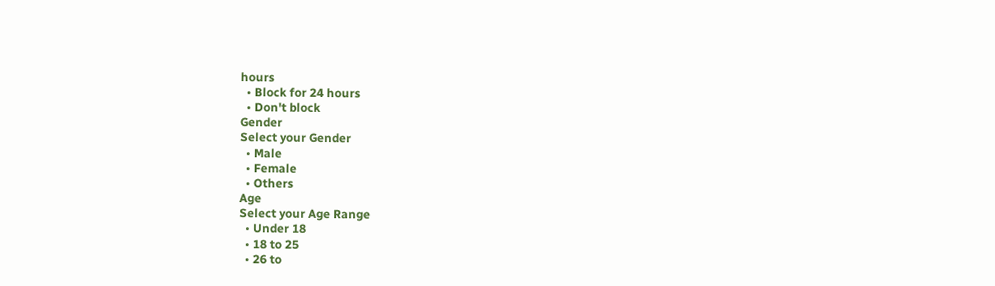hours
  • Block for 24 hours
  • Don't block
Gender
Select your Gender
  • Male
  • Female
  • Others
Age
Select your Age Range
  • Under 18
  • 18 to 25
  • 26 to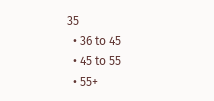35
  • 36 to 45
  • 45 to 55
  • 55+